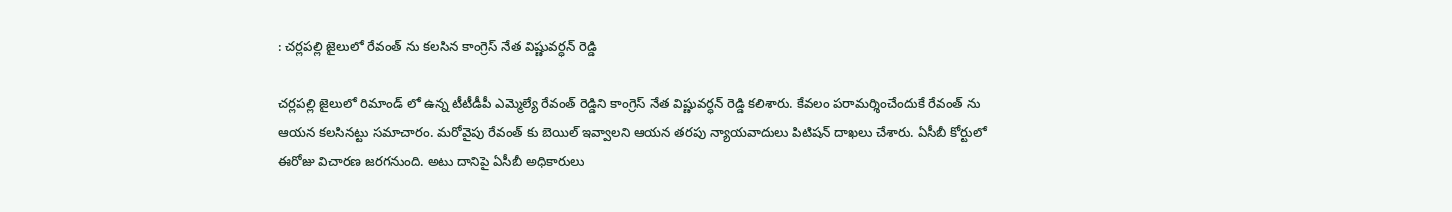: చర్లపల్లి జైలులో రేవంత్ ను కలసిన కాంగ్రెస్ నేత విష్ణువర్ధన్ రెడ్డి

చర్లపల్లి జైలులో రిమాండ్ లో ఉన్న టీటీడీపీ ఎమ్మెల్యే రేవంత్ రెడ్డిని కాంగ్రెస్ నేత విష్ణువర్ధన్ రెడ్డి కలిశారు. కేవలం పరామర్శించేందుకే రేవంత్ ను ఆయన కలసినట్టు సమాచారం. మరోవైపు రేవంత్ కు బెయిల్ ఇవ్వాలని ఆయన తరపు న్యాయవాదులు పిటిషన్ దాఖలు చేశారు. ఏసీబీ కోర్టులో ఈరోజు విచారణ జరగనుంది. అటు దానిపై ఏసీబీ అధికారులు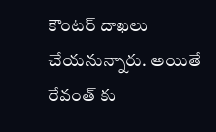కౌంటర్ దాఖలు చేయనున్నారు. అయితే రేవంత్ కు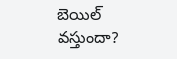బెయిల్ వస్తుందా?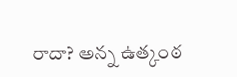రాదా? అన్న ఉత్కంఠ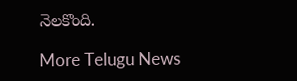నెలకొంది.

More Telugu News